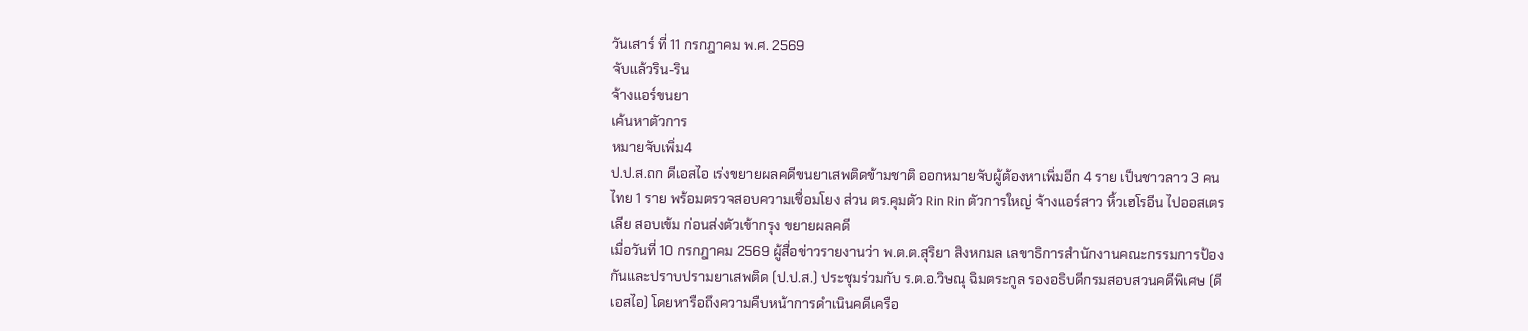วันเสาร์ ที่ 11 กรกฎาคม พ.ศ. 2569
จับแล้วริน-ริน
จ้างแอร์ขนยา
เค้นหาตัวการ
หมายจับเพิ่ม4
ป.ป.ส.ถก ดีเอสไอ เร่งขยายผลคดีขนยาเสพติดข้ามชาติ ออกหมายจับผู้ต้องหาเพิ่มอีก 4 ราย เป็นชาวลาว 3 คนไทย 1 ราย พร้อมตรวจสอบความเชื่อมโยง ส่วน ตร.คุมตัว Rin Rin ตัวการใหญ่ จ้างแอร์สาว หิ้วเฮโรอีน ไปออสเตรเลีย สอบเข้ม ก่อนส่งตัวเข้ากรุง ขยายผลคดี
เมื่อวันที่ 10 กรกฎาคม 2569 ผู้สื่อข่าวรายงานว่า พ.ต.ต.สุริยา สิงหกมล เลขาธิการสำนักงานคณะกรรมการป้องกันและปราบปรามยาเสพติด (ป.ป.ส.) ประชุมร่วมกับ ร.ต.อ.วิษณุ ฉิมตระกูล รองอธิบดีกรมสอบสวนคดีพิเศษ (ดีเอสไอ) โดยหารือถึงความคืบหน้าการดำเนินคดีเครือ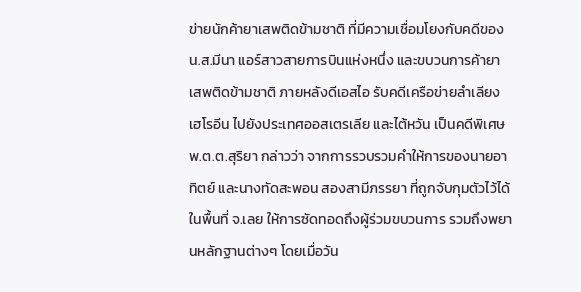ข่ายนักค้ายาเสพติดข้ามชาติ ที่มีความเชื่อมโยงกับคดีของ น.ส.มีนา แอร์สาวสายการบินแห่งหนึ่ง และขบวนการค้ายาเสพติดข้ามชาติ ภายหลังดีเอสไอ รับคดีเครือข่ายลำเลียงเฮโรอีน ไปยังประเทศออสเตรเลีย และไต้หวัน เป็นคดีพิเศษ
พ.ต.ต.สุริยา กล่าวว่า จากการรวบรวมคำให้การของนายอาทิตย์ และนางทัดสะพอน สองสามีภรรยา ที่ถูกจับกุมตัวไว้ได้ในพื้นที่ จ.เลย ให้การซัดทอดถึงผู้ร่วมขบวนการ รวมถึงพยานหลักฐานต่างๆ โดยเมื่อวัน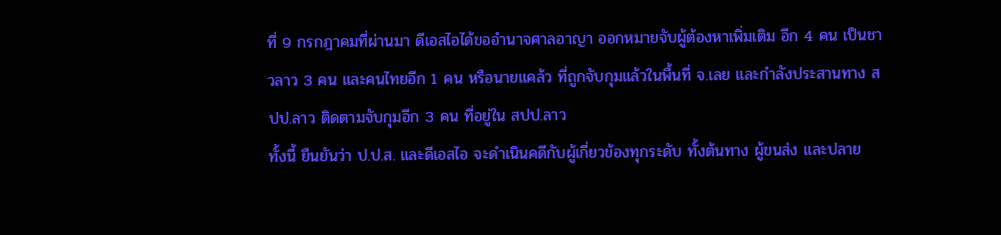ที่ 9 กรกฎาคมที่ผ่านมา ดีเอสไอได้ขออำนาจศาลอาญา ออกหมายจับผู้ต้องหาเพิ่มเติม อีก 4 คน เป็นชาวลาว 3 คน และคนไทยอีก 1 คน หรือนายแคล้ว ที่ถูกจับกุมแล้วในพื้นที่ จ.เลย และกำลังประสานทาง สปป.ลาว ติดตามจับกุมอีก 3 คน ที่อยู่ใน สปป.ลาว
ทั้งนี้ ยืนยันว่า ป.ป.ส. และดีเอสไอ จะดำเนินคดีกับผู้เกี่ยวข้องทุกระดับ ทั้งต้นทาง ผู้ขนส่ง และปลาย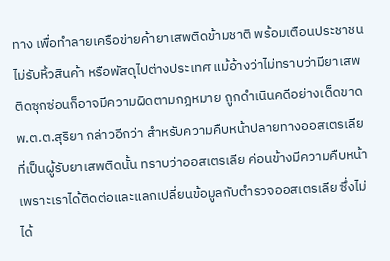ทาง เพื่อทำลายเครือข่ายค้ายาเสพติดข้ามชาติ พร้อมเตือนประชาชนไม่รับหิ้วสินค้า หรือพัสดุไปต่างประเทศ แม้อ้างว่าไม่ทราบว่ามียาเสพติดซุกซ่อนก็อาจมีความผิดตามกฎหมาย ถูกดำเนินคดีอย่างเด็ดขาด
พ.ต.ต.สุริยา กล่าวอีกว่า สำหรับความคืบหน้าปลายทางออสเตรเลียที่เป็นผู้รับยาเสพติดนั้น ทราบว่าออสเตรเลีย ค่อนข้างมีความคืบหน้า เพราะเราได้ติดต่อและแลกเปลี่ยนข้อมูลกับตำรวจออสเตรเลีย ซึ่งไม่ได้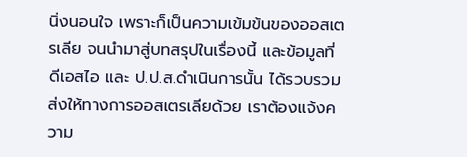นิ่งนอนใจ เพราะก็เป็นความเข้มข้นของออสเตรเลีย จนนำมาสู่บทสรุปในเรื่องนี้ และข้อมูลที่ดีเอสไอ และ ป.ป.ส.ดำเนินการนั้น ได้รวบรวมส่งให้ทางการออสเตรเลียด้วย เราต้องแจ้งความ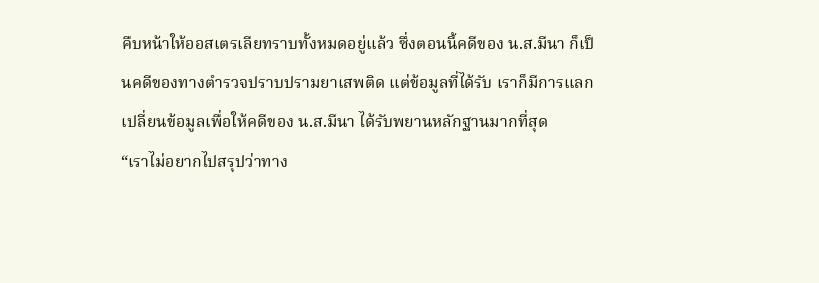คืบหน้าให้ออสเตรเลียทราบทั้งหมดอยู่แล้ว ซึ่งตอนนี้คดีของ น.ส.มีนา ก็เป็นคดีของทางตำรวจปราบปรามยาเสพติด แต่ข้อมูลที่ได้รับ เราก็มีการแลกเปลี่ยนข้อมูลเพื่อให้คดีของ น.ส.มีนา ได้รับพยานหลักฐานมากที่สุด
“เราไม่อยากไปสรุปว่าทาง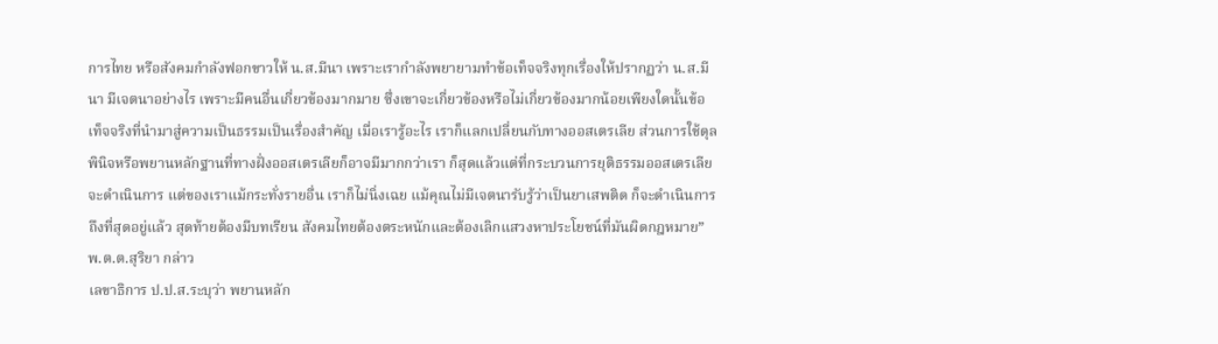การไทย หรือสังคมกำลังฟอกขาวให้ น.ส.มีนา เพราะเรากำลังพยายามทำข้อเท็จจริงทุกเรื่องให้ปรากฏว่า น.ส.มีนา มีเจตนาอย่างไร เพราะมีคนอื่นเกี่ยวข้องมากมาย ซึ่งเขาจะเกี่ยวข้องหรือไม่เกี่ยวข้องมากน้อยเพียงใดนั้นข้อเท็จจริงที่นำมาสู่ความเป็นธรรมเป็นเรื่องสำคัญ เมื่อเรารู้อะไร เราก็แลกเปลี่ยนกับทางออสเตรเลีย ส่วนการใช้ดุลพินิจหรือพยานหลักฐานที่ทางฝั่งออสเตรเลียก็อาจมีมากกว่าเรา ก็สุดแล้วแต่ที่กระบวนการยุติธรรมออสเตรเลียจะดำเนินการ แต่ของเราแม้กระทั่งรายอื่น เราก็ไม่นิ่งเฉย แม้คุณไม่มีเจตนารับรู้ว่าเป็นยาเสพติด ก็จะดำเนินการถึงที่สุดอยู่แล้ว สุดท้ายต้องมีบทเรียน สังคมไทยต้องตระหนักและต้องเลิกแสวงหาประโยชน์ที่มันผิดกฎหมาย” พ.ต.ต.สุริยา กล่าว
เลขาธิการ ป.ป.ส.ระบุว่า พยานหลัก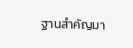ฐานสำคัญมา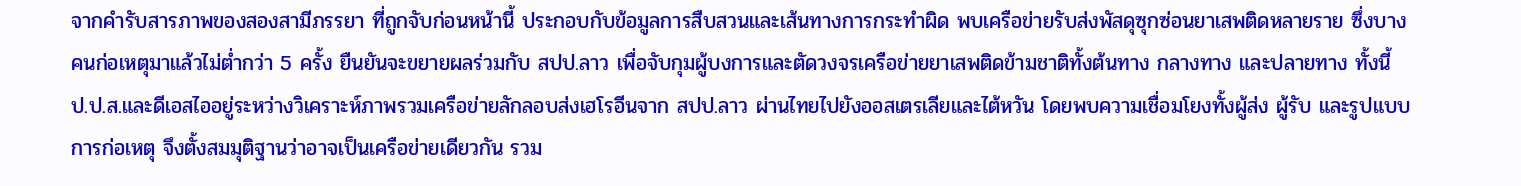จากคำรับสารภาพของสองสามีภรรยา ที่ถูกจับก่อนหน้านี้ ประกอบกับข้อมูลการสืบสวนและเส้นทางการกระทำผิด พบเครือข่ายรับส่งพัสดุซุกซ่อนยาเสพติดหลายราย ซึ่งบางคนก่อเหตุมาแล้วไม่ต่ำกว่า 5 ครั้ง ยืนยันจะขยายผลร่วมกับ สปป.ลาว เพื่อจับกุมผู้บงการและตัดวงจรเครือข่ายยาเสพติดข้ามชาติทั้งต้นทาง กลางทาง และปลายทาง ทั้งนี้ ป.ป.ส.และดีเอสไออยู่ระหว่างวิเคราะห์ภาพรวมเครือข่ายลักลอบส่งเฮโรอีนจาก สปป.ลาว ผ่านไทยไปยังออสเตรเลียและไต้หวัน โดยพบความเชื่อมโยงทั้งผู้ส่ง ผู้รับ และรูปแบบการก่อเหตุ จึงตั้งสมมุติฐานว่าอาจเป็นเครือข่ายเดียวกัน รวม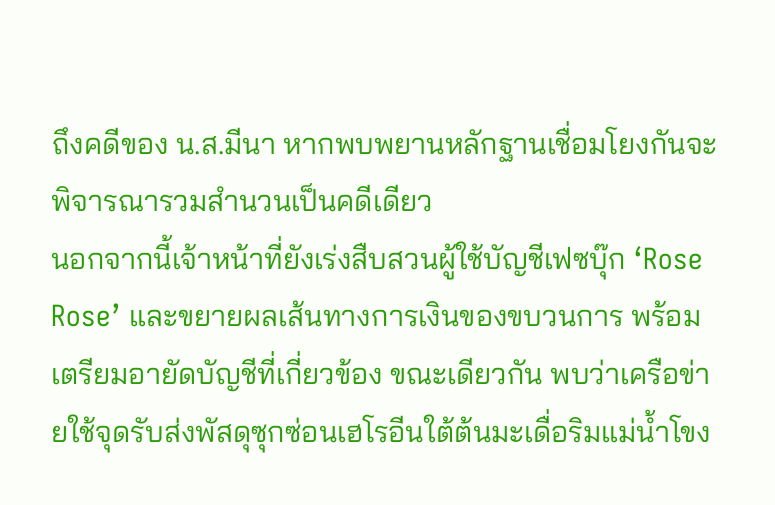ถึงคดีของ น.ส.มีนา หากพบพยานหลักฐานเชื่อมโยงกันจะพิจารณารวมสำนวนเป็นคดีเดียว
นอกจากนี้เจ้าหน้าที่ยังเร่งสืบสวนผู้ใช้บัญชีเฟซบุ๊ก ‘Rose Rose’ และขยายผลเส้นทางการเงินของขบวนการ พร้อมเตรียมอายัดบัญชีที่เกี่ยวข้อง ขณะเดียวกัน พบว่าเครือข่ายใช้จุดรับส่งพัสดุซุกซ่อนเฮโรอีนใต้ต้นมะเดื่อริมแม่น้ำโขง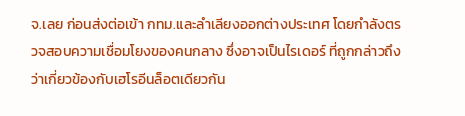จ.เลย ก่อนส่งต่อเข้า กทม.และลำเลียงออกต่างประเทศ โดยกำลังตรวจสอบความเชื่อมโยงของคนกลาง ซึ่งอาจเป็นไรเดอร์ ที่ถูกกล่าวถึงว่าเกี่ยวข้องกับเฮโรอีนล็อตเดียวกัน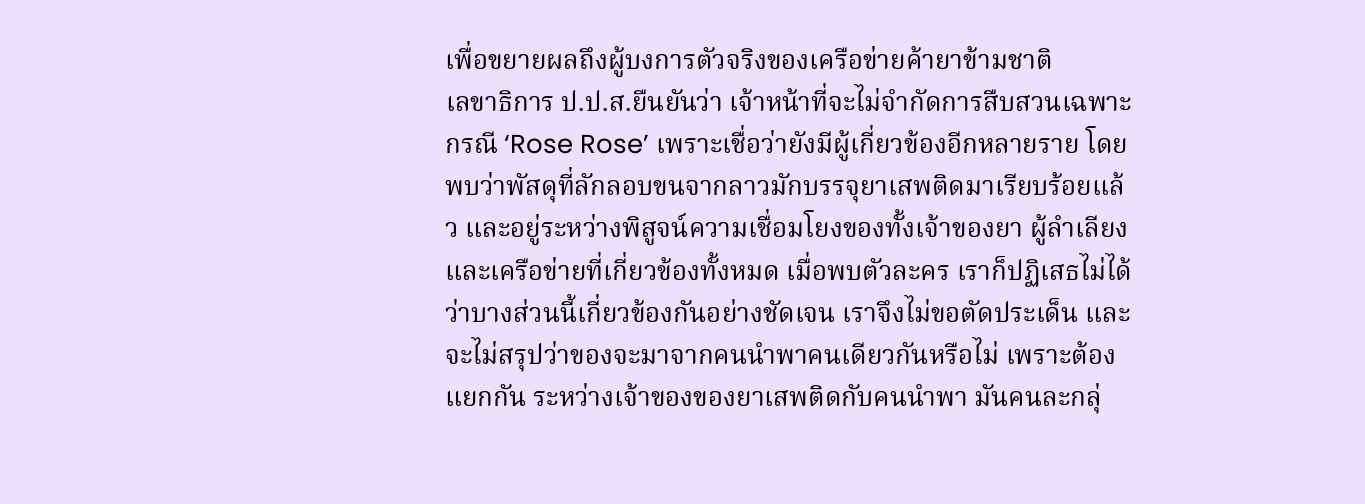เพื่อขยายผลถึงผู้บงการตัวจริงของเครือข่ายค้ายาข้ามชาติ
เลขาธิการ ป.ป.ส.ยืนยันว่า เจ้าหน้าที่จะไม่จำกัดการสืบสวนเฉพาะกรณี ‘Rose Rose’ เพราะเชื่อว่ายังมีผู้เกี่ยวข้องอีกหลายราย โดยพบว่าพัสดุที่ลักลอบขนจากลาวมักบรรจุยาเสพติดมาเรียบร้อยแล้ว และอยู่ระหว่างพิสูจน์ความเชื่อมโยงของทั้งเจ้าของยา ผู้ลำเลียง และเครือข่ายที่เกี่ยวข้องทั้งหมด เมื่อพบตัวละคร เราก็ปฏิเสธไม่ได้ว่าบางส่วนนี้เกี่ยวข้องกันอย่างชัดเจน เราจึงไม่ขอตัดประเด็น และจะไม่สรุปว่าของจะมาจากคนนำพาคนเดียวกันหรือไม่ เพราะต้องแยกกัน ระหว่างเจ้าของของยาเสพติดกับคนนำพา มันคนละกลุ่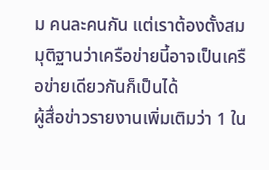ม คนละคนกัน แต่เราต้องตั้งสมมุติฐานว่าเครือข่ายนี้อาจเป็นเครือข่ายเดียวกันก็เป็นได้
ผู้สื่อข่าวรายงานเพิ่มเติมว่า 1 ใน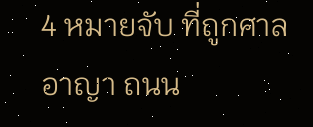4 หมายจับ ที่ถูกศาลอาญา ถนน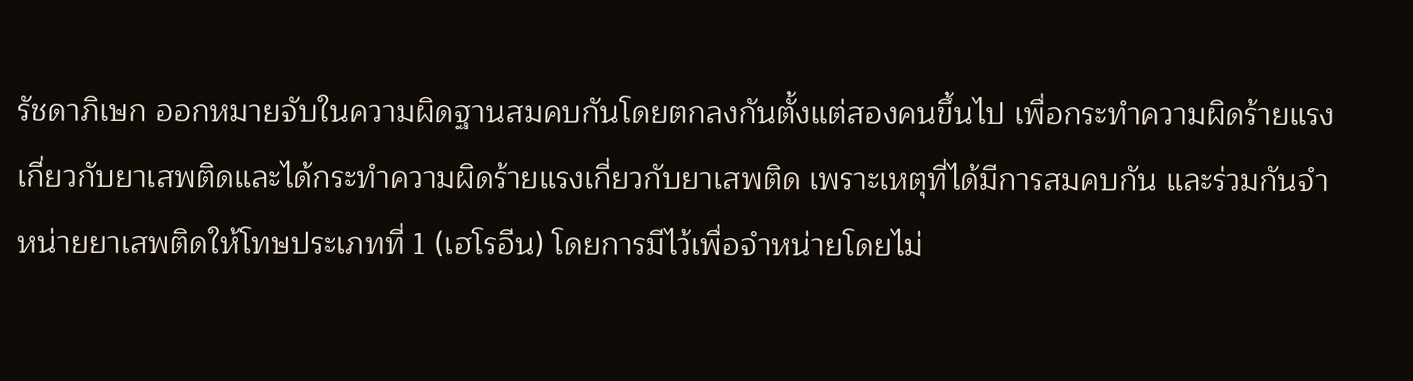รัชดาภิเษก ออกหมายจับในความผิดฐานสมคบกันโดยตกลงกันตั้งแต่สองคนขึ้นไป เพื่อกระทำความผิดร้ายแรงเกี่ยวกับยาเสพติดและได้กระทำความผิดร้ายแรงเกี่ยวกับยาเสพติด เพราะเหตุที่ได้มีการสมคบกัน และร่วมกันจำหน่ายยาเสพติดให้โทษประเภทที่ 1 (เฮโรอีน) โดยการมีไว้เพื่อจำหน่ายโดยไม่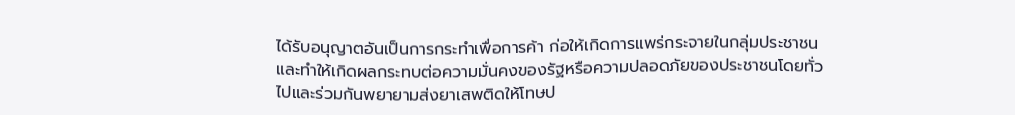ได้รับอนุญาตอันเป็นการกระทำเพื่อการค้า ก่อให้เกิดการแพร่กระจายในกลุ่มประชาชนและทำให้เกิดผลกระทบต่อความมั่นคงของรัฐหรือความปลอดภัยของประชาชนโดยทั่วไปและร่วมกันพยายามส่งยาเสพติดให้โทษป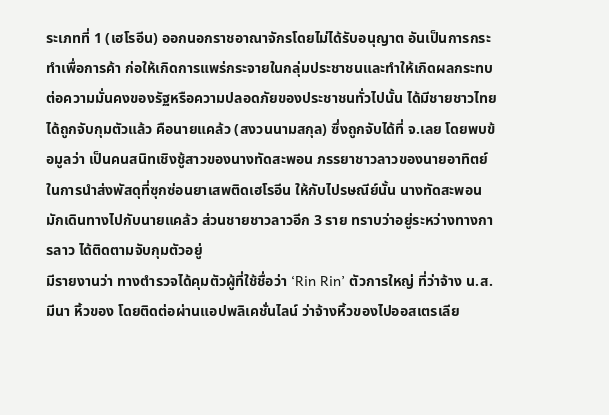ระเภทที่ 1 (เฮโรอีน) ออกนอกราชอาณาจักรโดยไม่ได้รับอนุญาต อันเป็นการกระทำเพื่อการค้า ก่อให้เกิดการแพร่กระจายในกลุ่มประชาชนและทำให้เกิดผลกระทบต่อความมั่นคงของรัฐหรือความปลอดภัยของประชาชนทั่วไปนั้น ได้มีชายชาวไทยได้ถูกจับกุมตัวแล้ว คือนายแคล้ว (สงวนนามสกุล) ซึ่งถูกจับได้ที่ จ.เลย โดยพบข้อมูลว่า เป็นคนสนิทเชิงชู้สาวของนางทัดสะพอน ภรรยาชาวลาวของนายอาทิตย์ ในการนำส่งพัสดุที่ซุกซ่อนยาเสพติดเฮโรอีน ให้กับไปรษณีย์นั้น นางทัดสะพอน มักเดินทางไปกับนายแคล้ว ส่วนชายชาวลาวอีก 3 ราย ทราบว่าอยู่ระหว่างทางการลาว ได้ติดตามจับกุมตัวอยู่
มีรายงานว่า ทางตำรวจได้คุมตัวผู้ที่ใช้ชื่อว่า ‘Rin Rin’ ตัวการใหญ่ ที่ว่าจ้าง น.ส.มีนา หิ้วของ โดยติดต่อผ่านแอปพลิเคชั่นไลน์ ว่าจ้างหิ้วของไปออสเตรเลีย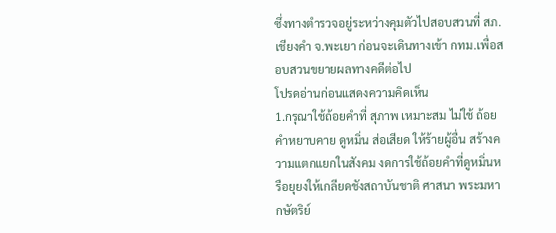ซึ่งทางตำรวจอยู่ระหว่างคุมตัวไปสอบสวนที่ สภ.เชียงคำ จ.พะเยา ก่อนจะเดินทางเข้า กทม.เพื่อสอบสวนขยายผลทางคดีต่อไป
โปรดอ่านก่อนแสดงความคิดเห็น
1.กรุณาใช้ถ้อยคำที่ สุภาพ เหมาะสม ไม่ใช้ ถ้อยคำหยาบคาย ดูหมิ่น ส่อเสียด ให้ร้ายผู้อื่น สร้างความแตกแยกในสังคม งดการใช้ถ้อยคำที่ดูหมิ่นหรือยุยงให้เกลียดชังสถาบันชาติ ศาสนา พระมหากษัตริย์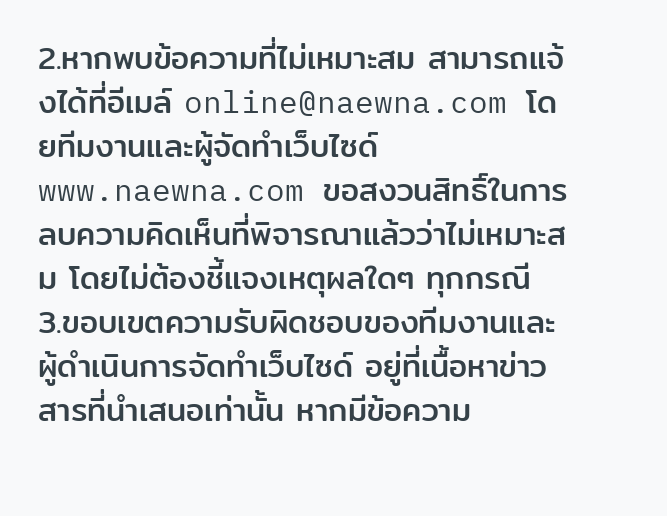2.หากพบข้อความที่ไม่เหมาะสม สามารถแจ้งได้ที่อีเมล์ online@naewna.com โดยทีมงานและผู้จัดทำเว็บไซด์ www.naewna.com ขอสงวนสิทธิ์ในการลบความคิดเห็นที่พิจารณาแล้วว่าไม่เหมาะสม โดยไม่ต้องชี้แจงเหตุผลใดๆ ทุกกรณี
3.ขอบเขตความรับผิดชอบของทีมงานและผู้ดำเนินการจัดทำเว็บไซด์ อยู่ที่เนื้อหาข่าวสารที่นำเสนอเท่านั้น หากมีข้อความ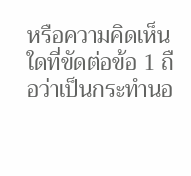หรือความคิดเห็นใดที่ขัดต่อข้อ 1 ถือว่าเป็นกระทำนอ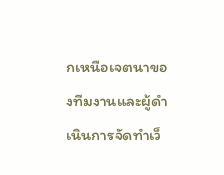กเหนือเจตนาของทีมงานและผู้ดำเนินการจัดทำเว็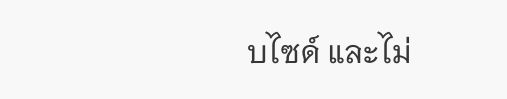บไซด์ และไม่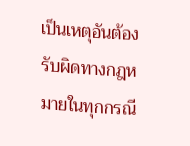เป็นเหตุอันต้องรับผิดทางกฎหมายในทุกกรณี